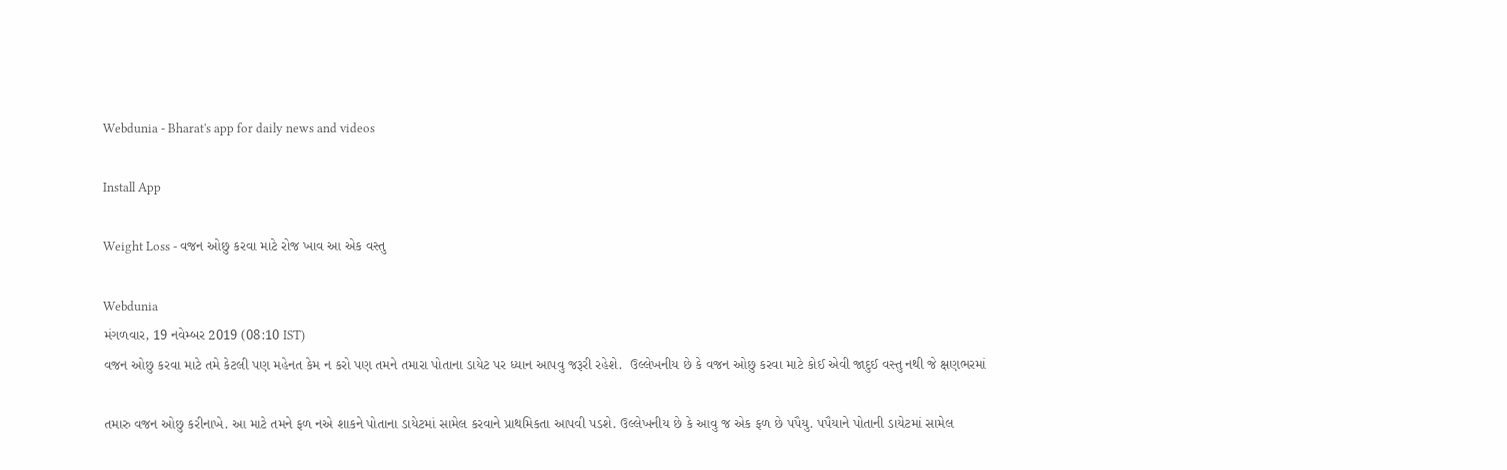Webdunia - Bharat's app for daily news and videos

Install App

Weight Loss - વજન ઓછુ કરવા માટે રોજ ખાવ આ એક વસ્તુ

Webdunia
મંગળવાર, 19 નવેમ્બર 2019 (08:10 IST)
વજન ઓછુ કરવા માટે તમે કેટલી પણ મહેનત કેમ ન કરો પણ તમને તમારા પોતાના ડાયેટ પર ધ્યાન આપવુ જરૂરી રહેશે.  ઉલ્લેખનીય છે કે વજન ઓછુ કરવા માટે કોઈ એવી જાદુઈ વસ્તુ નથી જે ક્ષણભરમાં

તમારુ વજન ઓછુ કરીનાખે. આ માટે તમને ફળ નએ શાકને પોતાના ડાયેટમાં સામેલ કરવાને પ્રાથમિકતા આપવી પડશે. ઉલ્લેખનીય છે કે આવુ જ એક ફળ છે પપૈયુ. પપૈયાને પોતાની ડાયેટમાં સામેલ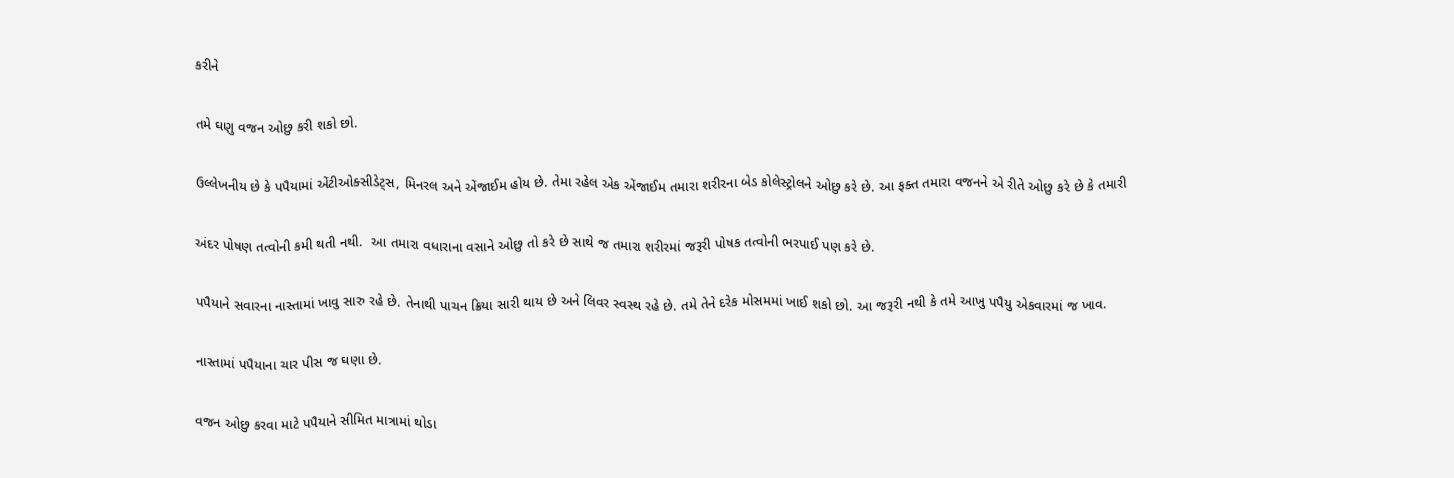કરીને

તમે ઘણુ વજન ઓછુ કરી શકો છો.

ઉલ્લેખનીય છે કે પપૈયામાં એંટીઓક્સીડેટ્સ, મિનરલ અને એંજાઈમ હોય છે. તેમા રહેલ એક એંજાઈમ તમારા શરીરના બેડ કોલેસ્ટ્રોલને ઓછુ કરે છે. આ ફક્ત તમારા વજનને એ રીતે ઓછુ કરે છે કે તમારી

અંદર પોષણ તત્વોની કમી થતી નથી.  આ તમારા વધારાના વસાને ઓછુ તો કરે છે સાથે જ તમારા શરીરમાં જરૂરી પોષક તત્વોની ભરપાઈ પણ કરે છે.

પપૈયાને સવારના નાસ્તામાં ખાવુ સારુ રહે છે. તેનાથી પાચન ક્રિયા સારી થાય છે અને લિવર સ્વસ્થ રહે છે. તમે તેને દરેક મોસમમાં ખાઈ શકો છો. આ જરૂરી નથી કે તમે આખુ પપૈયુ એકવારમાં જ ખાવ.

નાસ્તામાં પપૈયાના ચાર પીસ જ ઘણા છે.

વજન ઓછુ કરવા માટે પપૈયાને સીમિત માત્રામાં થોડા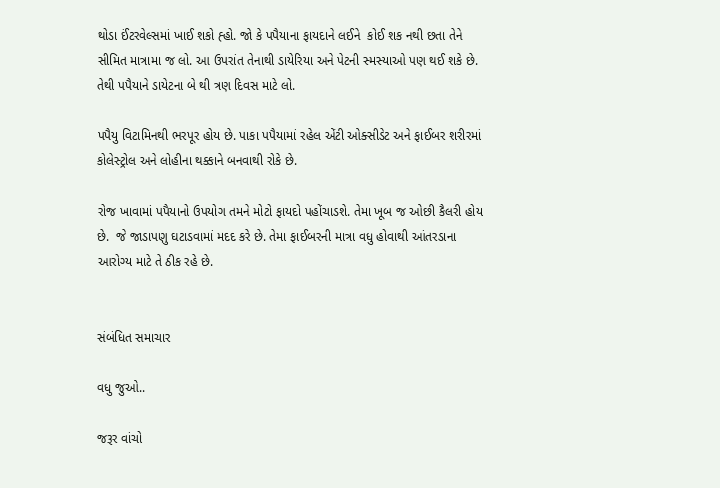થોડા ઈંટરવેલ્સમાં ખાઈ શકો હ્હો. જો કે પપૈયાના ફાયદાને લઈને  કોઈ શક નથી છતા તેને સીમિત માત્રામા જ લો. આ ઉપરાંત તેનાથી ડાયેરિયા અને પેટની સ્મસ્યાઓ પણ થઈ શકે છે. તેથી પપૈયાને ડાયેટના બે થી ત્રણ દિવસ માટે લો.

પપૈયુ વિટામિનથી ભરપૂર હોય છે. પાકા પપૈયામાં રહેલ એંટી ઓક્સીડેટ અને ફાઈબર શરીરમાં કોલેસ્ટ્રોલ અને લોહીના થક્કાને બનવાથી રોકે છે.

રોજ ખાવામાં પપૈયાનો ઉપયોગ તમને મોટો ફાયદો પહોંચાડશે. તેમા ખૂબ જ ઓછી કૈલરી હોય છે.  જે જાડાપણુ ઘટાડવામાં મદદ કરે છે. તેમા ફાઈબરની માત્રા વધુ હોવાથી આંતરડાના આરોગ્ય માટે તે ઠીક રહે છે.


સંબંધિત સમાચાર

વધુ જુઓ..

જરૂર વાંચો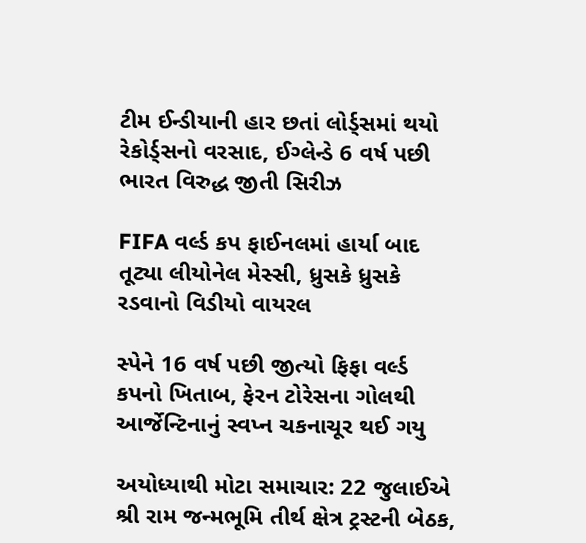ટીમ ઈન્ડીયાની હાર છતાં લોર્ડ્સમાં થયો રેકોર્ડ્સનો વરસાદ, ઈગ્લેન્ડે 6 વર્ષ પછી ભારત વિરુદ્ધ જીતી સિરીઝ

FIFA વર્લ્ડ કપ ફાઈનલમાં હાર્યા બાદ તૂટ્યા લીયોનેલ મેસ્સી, ધ્રુસકે ધ્રુસકે રડવાનો વિડીયો વાયરલ

સ્પેને 16 વર્ષ પછી જીત્યો ફિફા વર્લ્ડ કપનો ખિતાબ, ફેરન ટોરેસના ગોલથી આર્જેન્ટિનાનું સ્વપ્ન ચકનાચૂર થઈ ગયુ

અયોધ્યાથી મોટા સમાચાર: 22 જુલાઈએ શ્રી રામ જન્મભૂમિ તીર્થ ક્ષેત્ર ટ્રસ્ટની બેઠક,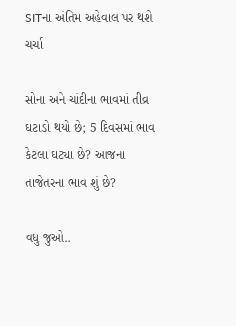SITના અંતિમ અહેવાલ પર થશે ચર્ચા

સોના અને ચાંદીના ભાવમાં તીવ્ર ઘટાડો થયો છે; 5 દિવસમાં ભાવ કેટલા ઘટ્યા છે? આજના તાજેતરના ભાવ શું છે?

વધુ જુઓ..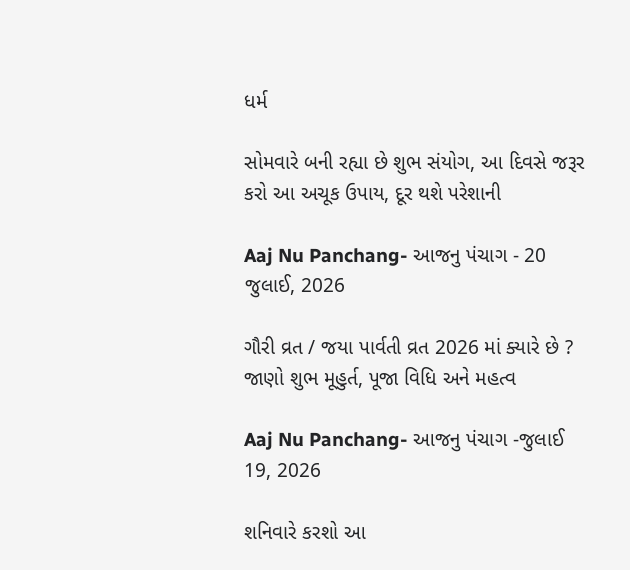ધર્મ

સોમવારે બની રહ્યા છે શુભ સંયોગ, આ દિવસે જરૂર કરો આ અચૂક ઉપાય, દૂર થશે પરેશાની

Aaj Nu Panchang- આજનુ પંચાગ - 20 જુલાઈ, 2026

ગૌરી વ્રત / જયા પાર્વતી વ્રત 2026 માં ક્યારે છે ? જાણો શુભ મૂહુર્ત, પૂજા વિધિ અને મહત્વ

Aaj Nu Panchang- આજનુ પંચાગ -જુલાઈ 19, 2026

શનિવારે કરશો આ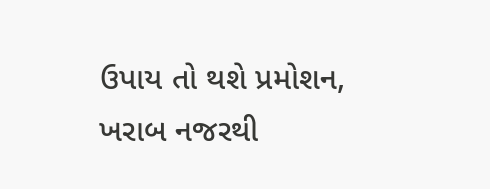ઉપાય તો થશે પ્રમોશન, ખરાબ નજરથી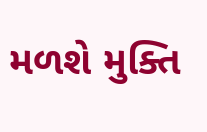મળશે મુક્તિ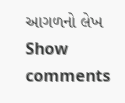આગળનો લેખ
Show comments